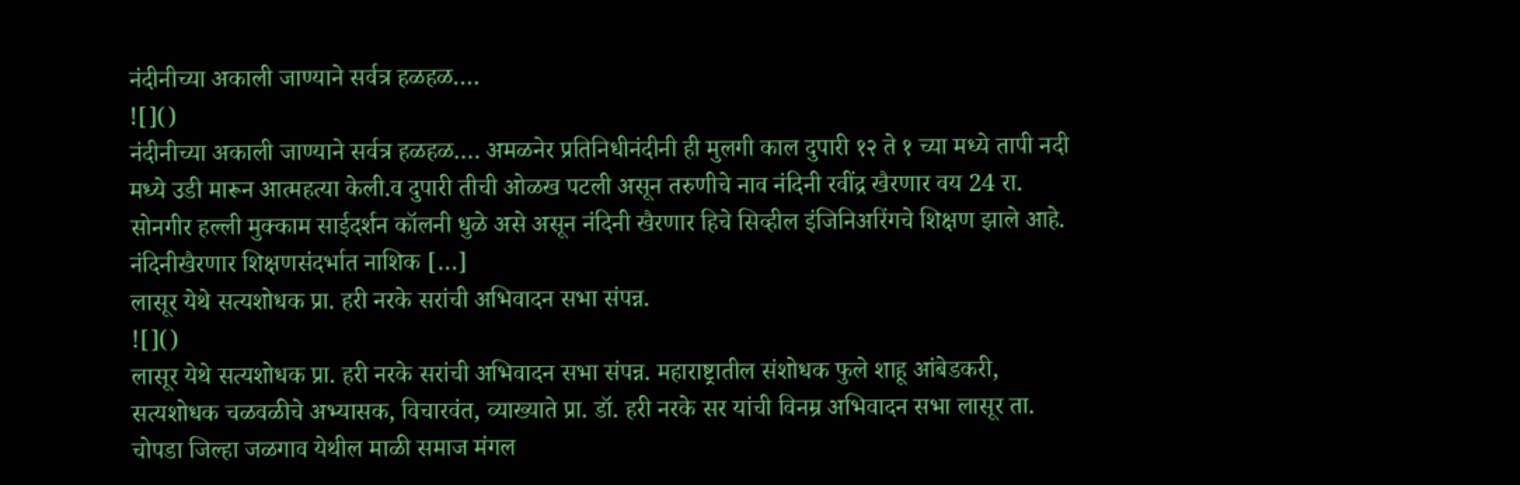नंदीनीच्या अकाली जाण्याने सर्वत्र हळहळ….
![]()
नंदीनीच्या अकाली जाण्याने सर्वत्र हळहळ…. अमळनेर प्रतिनिधीनंदीनी ही मुलगी काल दुपारी १२ ते १ च्या मध्ये तापी नदी मध्ये उडी मारून आत्महत्या केली.व दुपारी तीची ओळख पटली असून तरुणीचे नाव नंदिनी रवींद्र खैरणार वय 24 रा. सोनगीर हल्ली मुक्काम साईदर्शन कॉलनी धुळे असे असून नंदिनी खैरणार हिचे सिव्हील इंजिनिअरिंगचे शिक्षण झाले आहे. नंदिनीखैरणार शिक्षणसंदर्भात नाशिक […]
लासूर येथे सत्यशोधक प्रा. हरी नरके सरांची अभिवादन सभा संपन्न.
![]()
लासूर येथे सत्यशोधक प्रा. हरी नरके सरांची अभिवादन सभा संपन्न. महाराष्ट्रातील संशोधक फुले शाहू आंबेडकरी, सत्यशोधक चळवळीचे अभ्यासक, विचारवंत, व्याख्याते प्रा. डॉ. हरी नरके सर यांची विनम्र अभिवादन सभा लासूर ता. चोपडा जिल्हा जळगाव येथील माळी समाज मंगल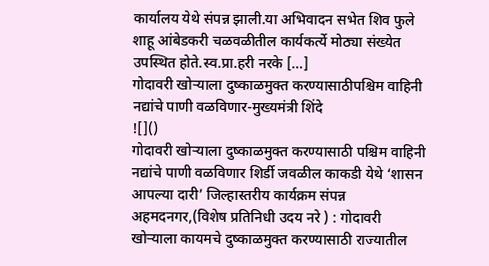कार्यालय येथे संपन्न झाली.या अभिवादन सभेत शिव फुले शाहू आंबेडकरी चळवळीतील कार्यकर्त्ये मोठ्या संख्येत उपस्थित होते.स्व.प्रा.हरी नरके […]
गोदावरी खोऱ्याला दुष्काळमुक्त करण्यासाठीपश्चिम वाहिनी नद्यांचे पाणी वळविणार-मुख्यमंत्री शिंदे
![]()
गोदावरी खोऱ्याला दुष्काळमुक्त करण्यासाठी पश्चिम वाहिनी नद्यांचे पाणी वळविणार शिर्डी जवळील काकडी येथे ‘शासन आपल्या दारी’ जिल्हास्तरीय कार्यक्रम संपन्न अहमदनगर,(विशेष प्रतिनिधी उदय नरे ) : गोदावरी खोऱ्याला कायमचे दुष्काळमुक्त करण्यासाठी राज्यातील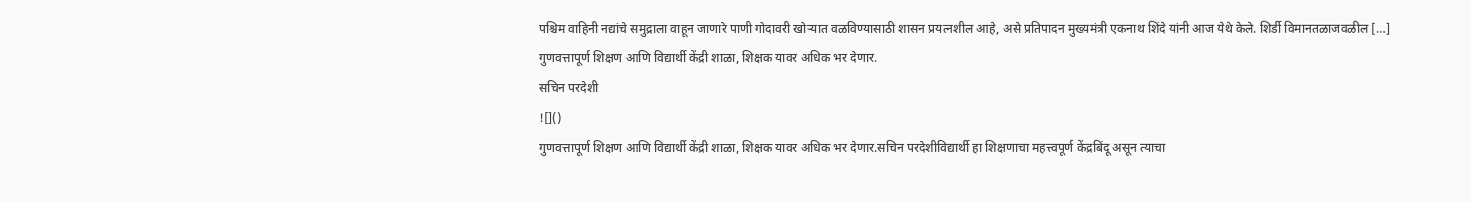पश्चिम वाहिनी नद्यांचे समुद्राला वाहून जाणारे पाणी गोदावरी खोऱ्यात वळविण्यासाठी शासन प्रयत्नशील आहे, असे प्रतिपादन मुख्यमंत्री एकनाथ शिंदे यांनी आज येथे केले. शिर्डी विमानतळाजवळील […]
गुणवत्तापूर्ण शिक्षण आणि विद्यार्थी केंद्री शाळा, शिक्षक यावर अधिक भर देणार.
सचिन परदेशी
![]()
गुणवत्तापूर्ण शिक्षण आणि विद्यार्थी केंद्री शाळा, शिक्षक यावर अधिक भर देणार.सचिन परदेशीविद्यार्थी हा शिक्षणाचा महत्त्वपूर्ण केंद्रबिंदू असून त्याचा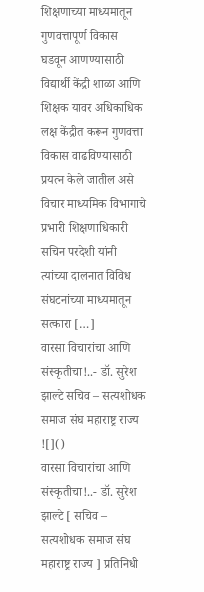शिक्षणाच्या माध्यमातून गुणवत्तापूर्ण विकास घडवून आणण्यासाठी विद्यार्थी केंद्री शाळा आणि शिक्षक यावर अधिकाधिक लक्ष केंद्रीत करून गुणवत्ता विकास वाढविण्यासाठी प्रयत्न केले जातील असे विचार माध्यमिक विभागाचे प्रभारी शिक्षणाधिकारी सचिन परदेशी यांनी त्यांच्या दालनात विविध संघटनांच्या माध्यमातून सत्कारा […]
वारसा विचारांचा आणि संस्कृतीचा!..- डॉ. सुरेश झाल्टे सचिव – सत्यशोधक समाज संघ महाराष्ट्र राज्य
![]()
वारसा विचारांचा आणि संस्कृतीचा!..- डॉ. सुरेश झाल्टे [ सचिव – सत्यशोधक समाज संघ महाराष्ट्र राज्य ] प्रतिनिधी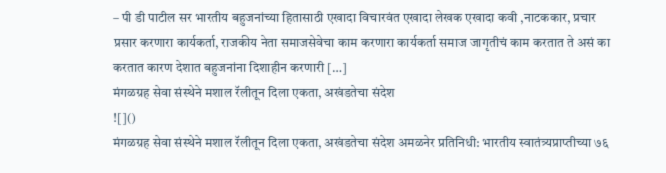– पी डी पाटील सर भारतीय बहुजनांच्या हितासाठी एखादा विचारवंत एखादा लेखक एखादा कवी ,नाटककार, प्रचार प्रसार करणारा कार्यकर्ता, राजकीय नेता समाजसेवेचा काम करणारा कार्यकर्ता समाज जागृतीचं काम करतात ते असं का करतात कारण देशात बहुजनांना दिशाहीन करणारी […]
मंगळग्रह सेवा संस्थेने मशाल रॅलीतून दिला एकता, अखंडतेचा संदेश
![]()
मंगळग्रह सेवा संस्थेने मशाल रॅलीतून दिला एकता, अखंडतेचा संदेश अमळनेर प्रतिनिधी: भारतीय स्वातंत्र्यप्राप्तीच्या ७६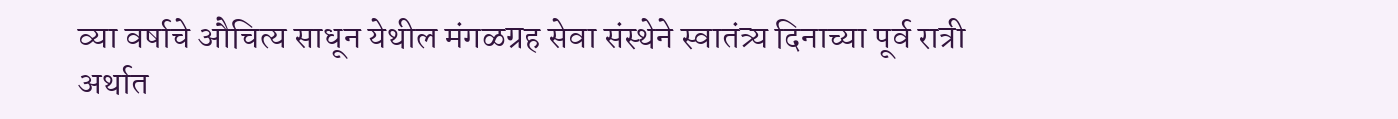व्या वर्षाचे औचित्य साधून येथील मंगळग्रह सेवा संस्थेने स्वातंत्र्य दिनाच्या पूर्व रात्री अर्थात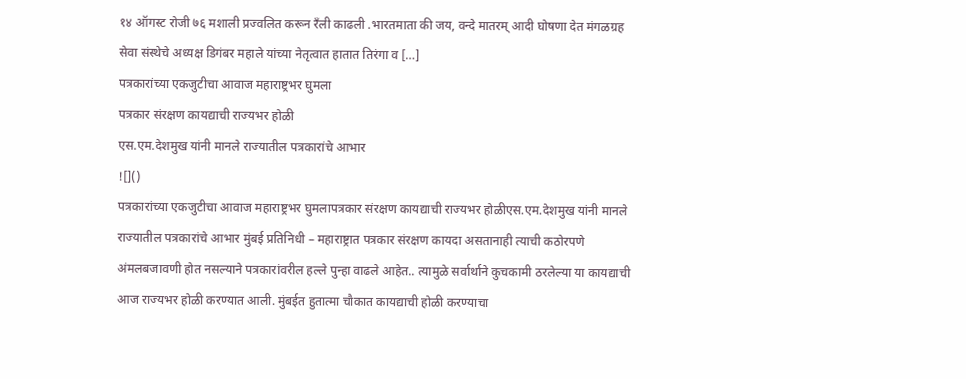१४ ऑगस्ट रोजी ७६ मशाली प्रज्वलित करून रँली काढली .भारतमाता की जय, वन्दे मातरम् आदी घोषणा देत मंगळग्रह सेवा संस्थेचे अध्यक्ष डिगंबर महाले यांच्या नेतृत्वात हातात तिरंगा व […]
पत्रकारांच्या एकजुटीचा आवाज महाराष्ट्रभर घुमला
पत्रकार संरक्षण कायद्याची राज्यभर होळी
एस.एम.देशमुख यांनी मानले राज्यातील पत्रकारांचे आभार
![]()
पत्रकारांच्या एकजुटीचा आवाज महाराष्ट्रभर घुमलापत्रकार संरक्षण कायद्याची राज्यभर होळीएस.एम.देशमुख यांनी मानले राज्यातील पत्रकारांचे आभार मुंबई प्रतिनिधी – महाराष्ट्रात पत्रकार संरक्षण कायदा असतानाही त्याची कठोरपणे अंमलबजावणी होत नसल्याने पत्रकारांवरील हल्ले पुन्हा वाढले आहेत.. त्यामुळे सर्वार्थाने कुचकामी ठरलेल्या या कायद्याची आज राज्यभर होळी करण्यात आली. मुंबईत हुतात्मा चौकात कायद्याची होळी करण्याचा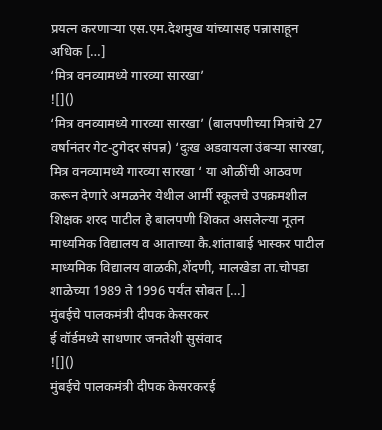प्रयत्न करणाऱ्या एस.एम.देशमुख यांच्यासह पन्नासाहून अधिक […]
‘मित्र वनव्यामध्ये गारव्या सारखा’
![]()
‘मित्र वनव्यामध्ये गारव्या सारखा’ (बालपणीच्या मित्रांचे 27 वर्षानंतर गेट-टुगेदर संपन्न) ‘दुःख अडवायला उंबऱ्या सारखा, मित्र वनव्यामध्ये गारव्या सारखा ‘ या ओळींची आठवण करून देणारे अमळनेर येथील आर्मी स्कूलचे उपक्रमशील शिक्षक शरद पाटील हे बालपणी शिकत असलेल्या नूतन माध्यमिक विद्यालय व आताच्या कै.शांताबाई भास्कर पाटील माध्यमिक विद्यालय वाळकी,शेंदणी, मालखेडा ता.चोपडा शाळेच्या 1989 ते 1996 पर्यंत सोबत […]
मुंबईचे पालकमंत्री दीपक केसरकर
ई वॉर्डमध्ये साधणार जनतेशी सुसंवाद
![]()
मुंबईचे पालकमंत्री दीपक केसरकरई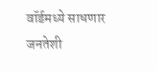वॉर्डमध्ये साधणार जनतेशी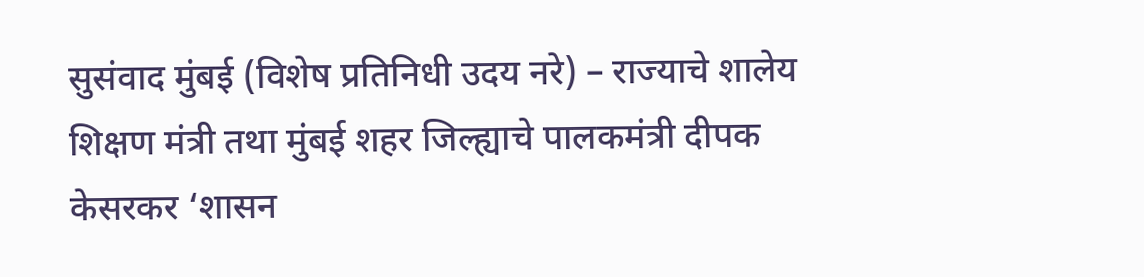सुसंवाद मुंबई (विशेष प्रतिनिधी उदय नरे) – राज्याचे शालेय शिक्षण मंत्री तथा मुंबई शहर जिल्ह्याचे पालकमंत्री दीपक केसरकर ‘शासन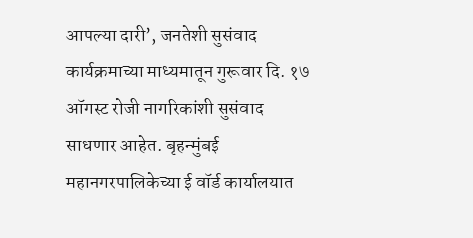आपल्या दारी’, जनतेशी सुसंवाद कार्यक्रमाच्या माध्यमातून गुरूवार दि. १७ ऑगस्ट रोजी नागरिकांशी सुसंवाद साधणार आहेत. बृहन्मुंबई महानगरपालिकेच्या ई वॉर्ड कार्यालयात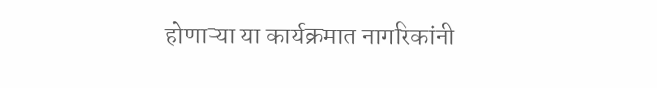होणाऱ्या या कार्यक्रमात नागरिकांनी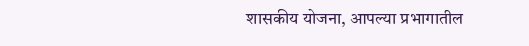शासकीय योजना, आपल्या प्रभागातील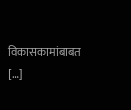विकासकामांबाबत […]